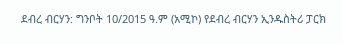ደብረ ብርሃን: ግንቦት 10/2015 ዓ.ም (አሚኮ) የደብረ ብርሃን ኢንዱስትሪ ፓርክ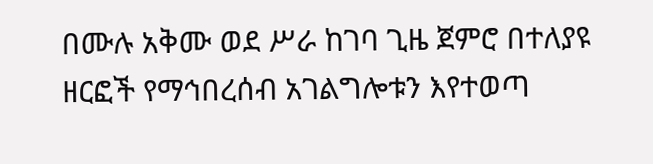በሙሉ አቅሙ ወደ ሥራ ከገባ ጊዜ ጀምሮ በተለያዩ ዘርፎች የማኅበረሰብ አገልግሎቱን እየተወጣ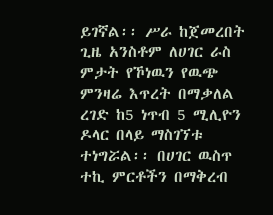ይገኛል፡፡ ሥራ ከጀመረበት ጊዜ አንስቶም ለሀገር ራስ ምታት የኾነዉን የዉጭ ምንዛሬ እጥረት በማቃለል ረገድ ከ5 ነጥብ 5 ሚሊዮን ዶላር በላይ ማስገኘቱ ተነግሯል፡፡ በሀገር ዉስጥ ተኪ ምርቶችን በማቅረብ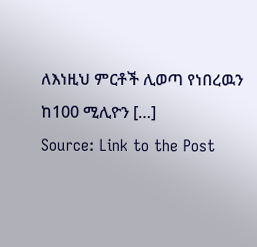ለእነዚህ ምርቶች ሊወጣ የነበረዉን ከ100 ሚሊዮን […]
Source: Link to the Post